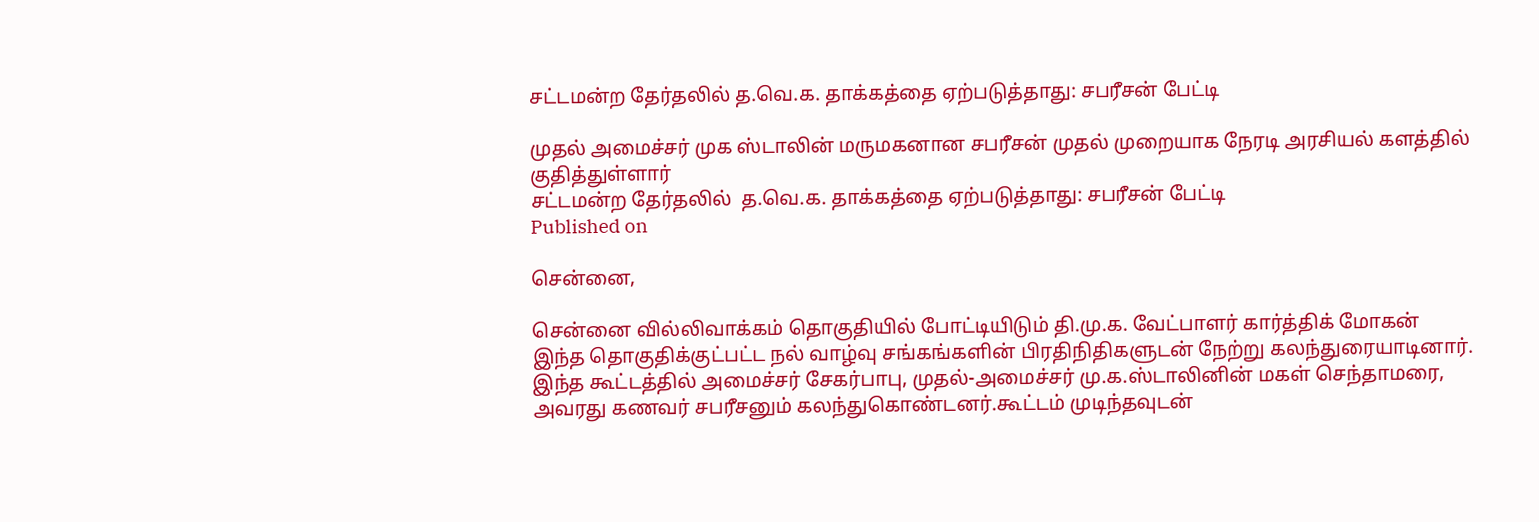சட்டமன்ற தேர்தலில் த.வெ.க. தாக்கத்தை ஏற்படுத்தாது: சபரீசன் பேட்டி

முதல் அமைச்சர் முக ஸ்டாலின் மருமகனான சபரீசன் முதல் முறையாக நேரடி அரசியல் களத்தில் குதித்துள்ளார்
சட்டமன்ற தேர்தலில்  த.வெ.க. தாக்கத்தை ஏற்படுத்தாது: சபரீசன் பேட்டி
Published on

சென்னை,

சென்னை வில்லிவாக்கம் தொகுதியில் போட்டியிடும் தி.மு.க. வேட்பாளர் கார்த்திக் மோகன் இந்த தொகுதிக்குட்பட்ட நல் வாழ்வு சங்கங்களின் பிரதிநிதிகளுடன் நேற்று கலந்துரையாடினார். இந்த கூட்டத்தில் அமைச்சர் சேகர்பாபு, முதல்-அமைச்சர் மு.க.ஸ்டாலினின் மகள் செந்தாமரை, அவரது கணவர் சபரீசனும் கலந்துகொண்டனர்.கூட்டம் முடிந்தவுடன்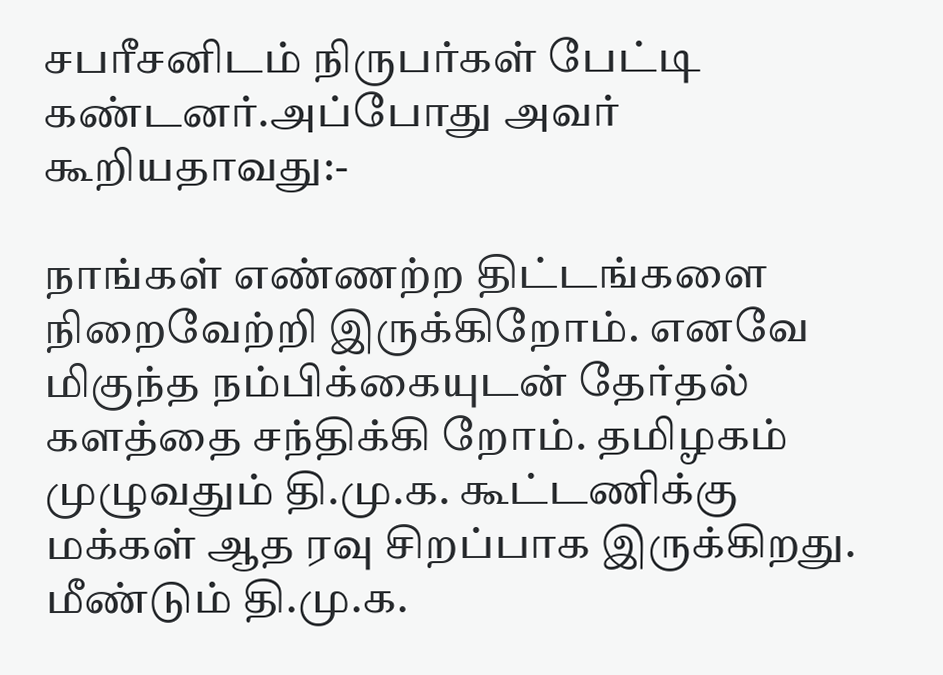சபரீசனிடம் நிருபர்கள் பேட்டி கண்டனர்.அப்போது அவர் கூறியதாவது:-

நாங்கள் எண்ணற்ற திட்டங்களை நிறைவேற்றி இருக்கிறோம். எனவே மிகுந்த நம்பிக்கையுடன் தேர்தல் களத்தை சந்திக்கி றோம். தமிழகம் முழுவதும் தி.மு.க. கூட்டணிக்கு மக்கள் ஆத ரவு சிறப்பாக இருக்கிறது. மீண்டும் தி.மு.க.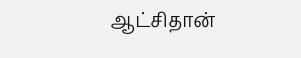ஆட்சிதான்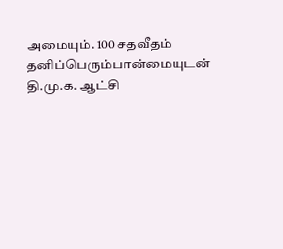அமையும். 100 சதவீதம் தனிப்பெரும்பான்மையுடன் தி.மு.க. ஆட்சி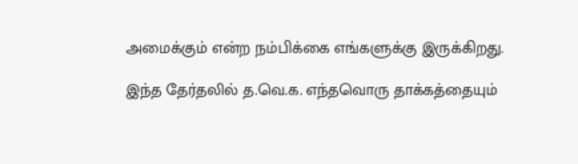அமைக்கும் என்ற நம்பிக்கை எங்களுக்கு இருக்கிறது.

இந்த தேர்தலில் த.வெ.க. எந்தவொரு தாக்கத்தையும்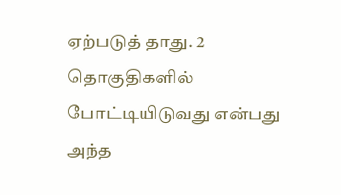ஏற்படுத் தாது. 2 தொகுதிகளில் போட்டியிடுவது என்பது அந்த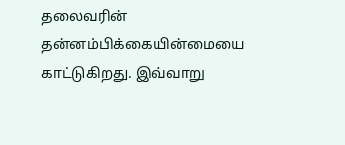தலைவரின் தன்னம்பிக்கையின்மையை காட்டுகிறது. இவ்வாறு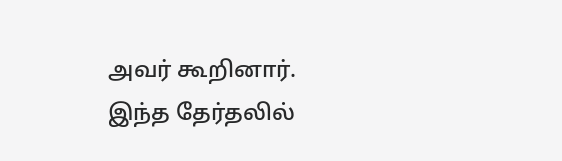அவர் கூறினார். இந்த தேர்தலில்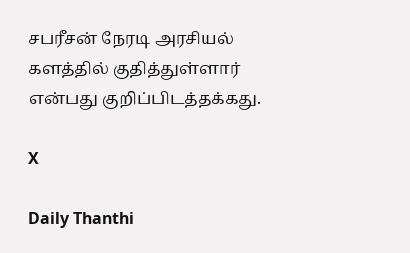சபரீசன் நேரடி அரசியல் களத்தில் குதித்துள்ளார் என்பது குறிப்பிடத்தக்கது.

X

Daily Thanthi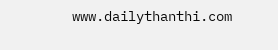www.dailythanthi.com